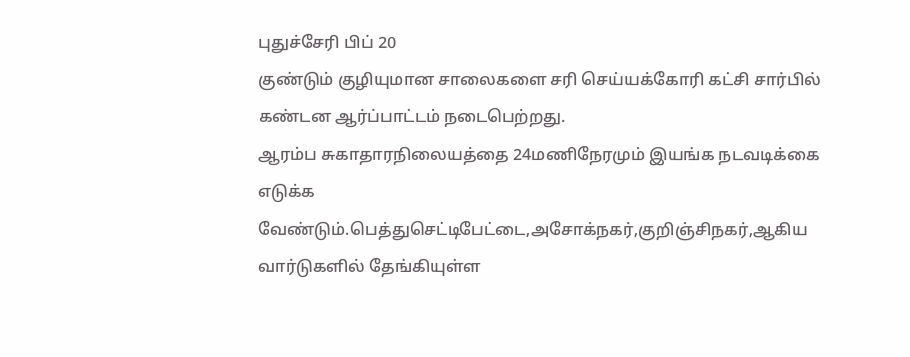புதுச்சேரி பிப் 20
குண்டும் குழியுமான சாலைகளை சரி செய்யக்கோரி கட்சி சார்பில் கண்டன ஆர்ப்பாட்டம் நடைபெற்றது.
ஆரம்ப சுகாதாரநிலையத்தை 24மணிநேரமும் இயங்க நடவடிக்கை எடுக்க வேண்டும்.பெத்துசெட்டிபேட்டை,அசோக்நகர்,குறிஞ்சிநகர்,ஆகிய வார்டுகளில் தேங்கியுள்ள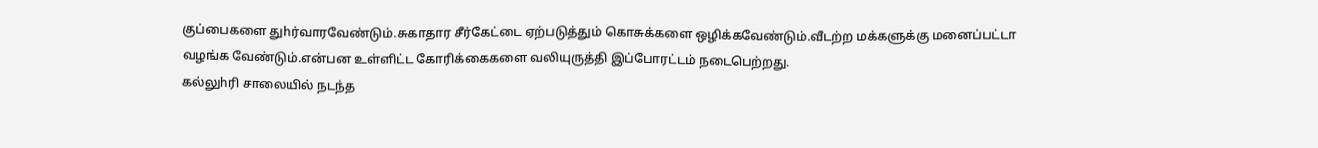குப்பைகளை துhர்வாரவேண்டும்.சுகாதார சீர்கேட்டை ஏற்படுத்தும் கொசுக்களை ஒழிக்கவேண்டும்.வீடற்ற மக்களுக்கு மனைப்பட்டா வழங்க வேண்டும்.என்பன உள்ளிட்ட கோரிக்கைகளை வலியுருத்தி இப்போரட்டம் நடைபெற்றது.
கல்லுhரி சாலையில் நடந்த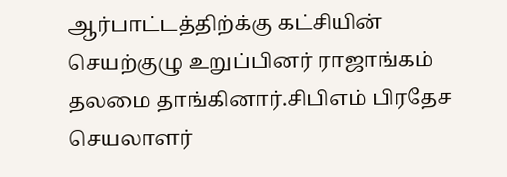ஆர்பாட்டத்திற்க்கு கட்சியின் செயற்குழு உறுப்பினர் ராஜாங்கம் தலமை தாங்கினார்.சிபிஎம் பிரதேச செயலாளர்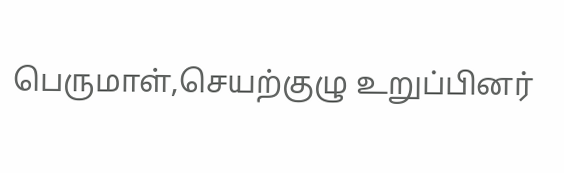பெருமாள்,செயற்குழு உறுப்பினர்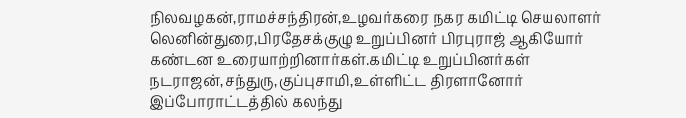நிலவழகன்,ராமச்சந்திரன்,உழவர்கரை நகர கமிட்டி செயலாளர் லெனின்துரை,பிரதேசக்குழு உறுப்பினர் பிரபுராஜ் ஆகியோர் கண்டன உரையாற்றினார்கள்.கமிட்டி உறுப்பினர்கள் நடராஜன்,சந்துரு,குப்புசாமி,உள்ளிட்ட திரளானோர் இப்போராட்டத்தில் கலந்து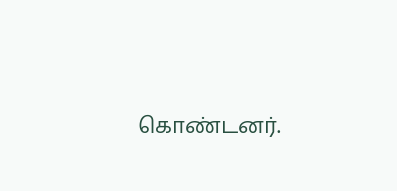கொண்டனர்.